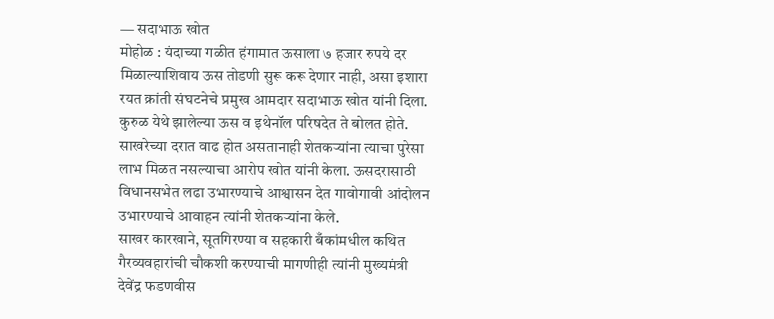— सदाभाऊ खोत
मोहोळ : यंदाच्या गळीत हंगामात ऊसाला ७ हजार रुपये दर मिळाल्याशिवाय ऊस तोडणी सुरू करू देणार नाही, असा इशारा रयत क्रांती संघटनेचे प्रमुख आमदार सदाभाऊ खोत यांनी दिला. कुरुळ येथे झालेल्या ऊस व इथेनॉल परिषदेत ते बोलत होते.
साखरेच्या दरात वाढ होत असतानाही शेतकऱ्यांना त्याचा पुरेसा लाभ मिळत नसल्याचा आरोप खोत यांनी केला. ऊसदरासाठी विधानसभेत लढा उभारण्याचे आश्वासन देत गावोगावी आंदोलन उभारण्याचे आवाहन त्यांनी शेतकऱ्यांना केले.
साखर कारखाने, सूतगिरण्या व सहकारी बँकांमधील कथित गैरव्यवहारांची चौकशी करण्याची मागणीही त्यांनी मुख्यमंत्री देवेंद्र फडणवीस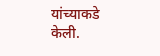यांच्याकडे केली.